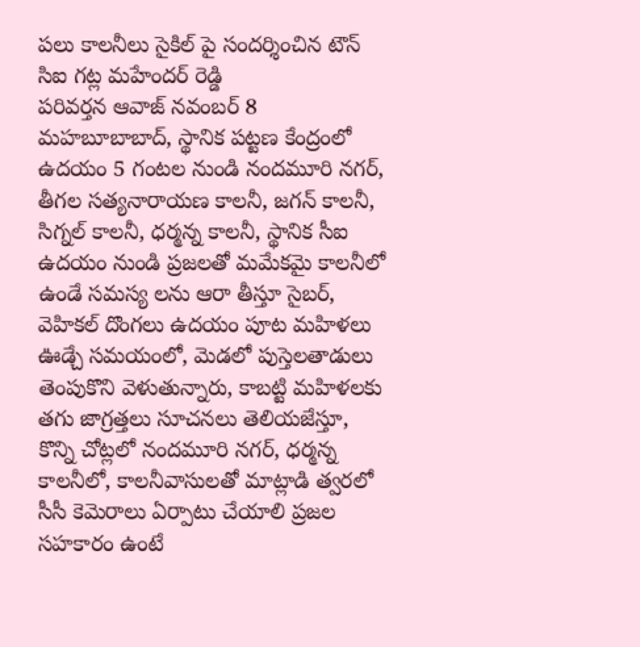పలు కాలనీలు సైకిల్ పై సందర్శించిన టౌన్ సిఐ గట్ల మహేందర్ రెడ్డి
పరివర్తన ఆవాజ్ నవంబర్ 8 మహబూబాబాద్, స్థానిక పట్టణ కేంద్రంలో ఉదయం 5 గంటల నుండి నందమూరి నగర్, తీగల సత్యనారాయణ కాలనీ, జగన్ కాలనీ, సిగ్నల్ కాలనీ, ధర్మన్న కాలనీ, స్థానిక సీఐ ఉదయం నుండి ప్రజలతో మమేకమై కాలనీలో ఉండే సమస్య లను ఆరా తీస్తూ సైబర్, వెహికల్ దొంగలు ఉదయం పూట మహిళలు ఊడ్చే సమయంలో, మెడలో పుస్తెలతాడులు తెంపుకొని వెళుతున్నారు, కాబట్టి మహిళలకు తగు జాగ్రత్తలు సూచనలు తెలియజేస్తూ, కొన్ని చోట్లలో నందమూరి నగర్, ధర్మన్న కాలనీలో, కాలనీవాసులతో మాట్లాడి త్వరలో సీసీ కెమెరాలు ఏర్పాటు చేయాలి ప్రజల సహకారం ఉంటే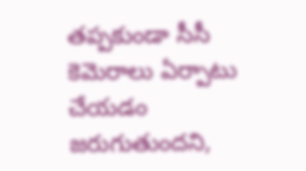తప్పకుండా సీసీ కెమెరాలు ఏర్పాటు చేయడం జరుగుతుందని,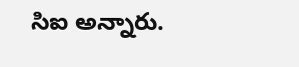సిఐ అన్నారు.